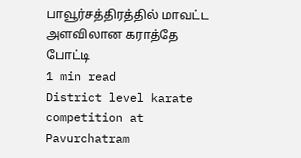பாவூர்சத்திரத்தில் மாவட்ட அளவிலான கராத்தே போட்டி
1 min read
District level karate competition at Pavurchatram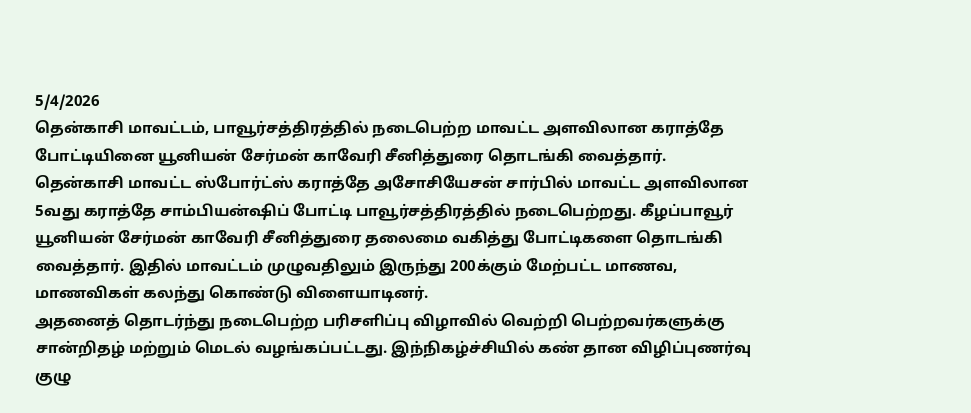5/4/2026
தென்காசி மாவட்டம், பாவூர்சத்திரத்தில் நடைபெற்ற மாவட்ட அளவிலான கராத்தே போட்டியினை யூனியன் சேர்மன் காவேரி சீனித்துரை தொடங்கி வைத்தார்.
தென்காசி மாவட்ட ஸ்போர்ட்ஸ் கராத்தே அசோசியேசன் சார்பில் மாவட்ட அளவிலான 5வது கராத்தே சாம்பியன்ஷிப் போட்டி பாவூர்சத்திரத்தில் நடைபெற்றது. கீழப்பாவூர் யூனியன் சேர்மன் காவேரி சீனித்துரை தலைமை வகித்து போட்டிகளை தொடங்கி வைத்தார். இதில் மாவட்டம் முழுவதிலும் இருந்து 200க்கும் மேற்பட்ட மாணவ, மாணவிகள் கலந்து கொண்டு விளையாடினர்.
அதனைத் தொடர்ந்து நடைபெற்ற பரிசளிப்பு விழாவில் வெற்றி பெற்றவர்களுக்கு சான்றிதழ் மற்றும் மெடல் வழங்கப்பட்டது. இந்நிகழ்ச்சியில் கண் தான விழிப்புணர்வு குழு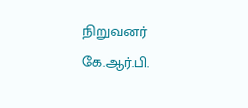நிறுவனர் கே.ஆர்.பி.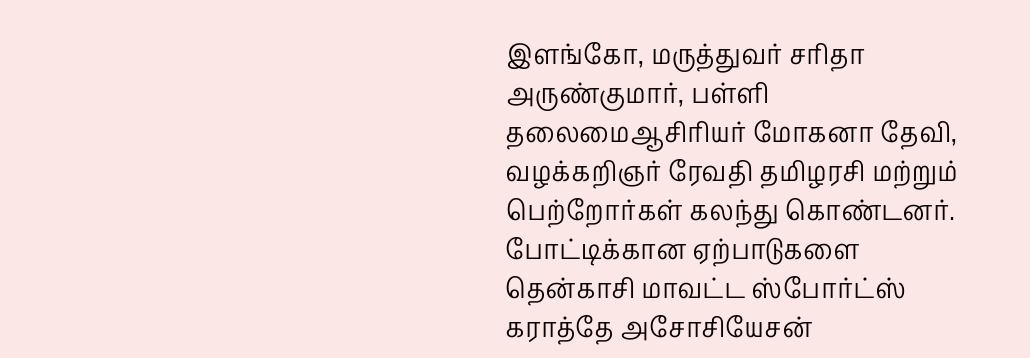இளங்கோ, மருத்துவர் சரிதா அருண்குமார், பள்ளி தலைமைஆசிரியர் மோகனா தேவி, வழக்கறிஞர் ரேவதி தமிழரசி மற்றும் பெற்றோர்கள் கலந்து கொண்டனர். போட்டிக்கான ஏற்பாடுகளை தென்காசி மாவட்ட ஸ்போர்ட்ஸ் கராத்தே அசோசியேசன்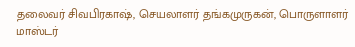தலைவர் சிவபிரகாஷ், செயலாளர் தங்கமுருகன், பொருளாளர் மாஸ்டர்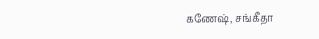கணேஷ், சங்கீதா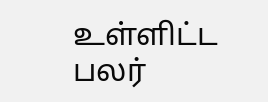உள்ளிட்ட பலர்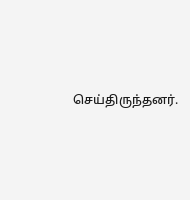செய்திருந்தனர்.